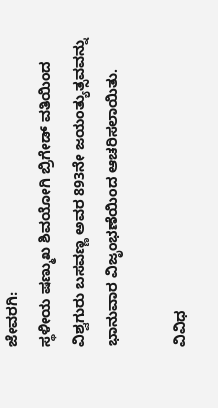ಜೇವರಗಿ:
ಸ್ಥಳೀಯ ಷಣ್ಮುಖ ಶಿವಯೋಗಿ ಬ್ರಿಗೇಡ್ ವತಿಯಿಂದ ವಿಶ್ವಗುರು ಬಸವಣ್ಣ ಅವರ 893ನೇ ಜಯಂತ್ಯುತ್ಸವವನ್ನು ಭಾನುವಾರ ವಿಜೃಂಭಣೆಯಿಂದ ಆಚರಿಸಲಾಯಿತು.

ವಿವಿಧ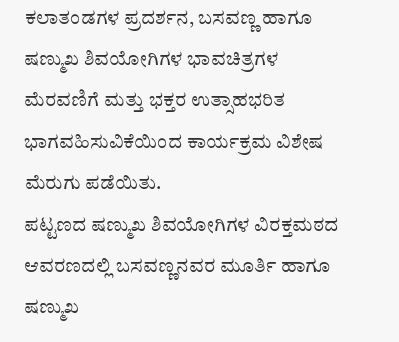ಕಲಾತಂಡಗಳ ಪ್ರದರ್ಶನ, ಬಸವಣ್ಣ ಹಾಗೂ ಷಣ್ಮುಖ ಶಿವಯೋಗಿಗಳ ಭಾವಚಿತ್ರಗಳ ಮೆರವಣಿಗೆ ಮತ್ತು ಭಕ್ತರ ಉತ್ಸಾಹಭರಿತ ಭಾಗವಹಿಸುವಿಕೆಯಿಂದ ಕಾರ್ಯಕ್ರಮ ವಿಶೇಷ ಮೆರುಗು ಪಡೆಯಿತು.
ಪಟ್ಟಣದ ಷಣ್ಮುಖ ಶಿವಯೋಗಿಗಳ ವಿರಕ್ತಮಠದ ಆವರಣದಲ್ಲಿ ಬಸವಣ್ಣನವರ ಮೂರ್ತಿ ಹಾಗೂ ಷಣ್ಮುಖ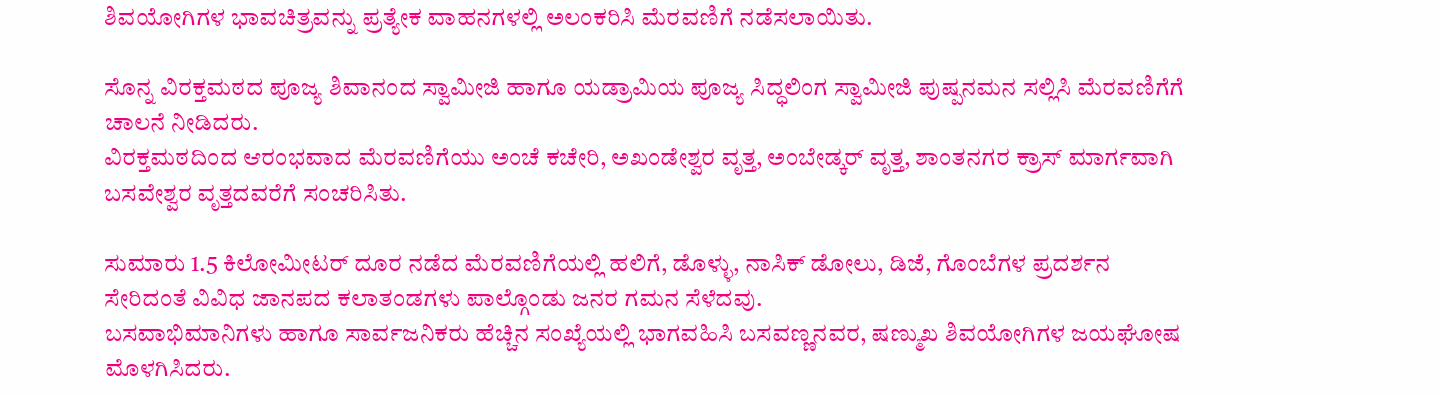ಶಿವಯೋಗಿಗಳ ಭಾವಚಿತ್ರವನ್ನು ಪ್ರತ್ಯೇಕ ವಾಹನಗಳಲ್ಲಿ ಅಲಂಕರಿಸಿ ಮೆರವಣಿಗೆ ನಡೆಸಲಾಯಿತು.

ಸೊನ್ನ ವಿರಕ್ತಮಠದ ಪೂಜ್ಯ ಶಿವಾನಂದ ಸ್ವಾಮೀಜಿ ಹಾಗೂ ಯಡ್ರಾಮಿಯ ಪೂಜ್ಯ ಸಿದ್ಧಲಿಂಗ ಸ್ವಾಮೀಜಿ ಪುಷ್ಪನಮನ ಸಲ್ಲಿಸಿ ಮೆರವಣಿಗೆಗೆ ಚಾಲನೆ ನೀಡಿದರು.
ವಿರಕ್ತಮಠದಿಂದ ಆರಂಭವಾದ ಮೆರವಣಿಗೆಯು ಅಂಚೆ ಕಚೇರಿ, ಅಖಂಡೇಶ್ವರ ವೃತ್ತ, ಅಂಬೇಡ್ಕರ್ ವೃತ್ತ, ಶಾಂತನಗರ ಕ್ರಾಸ್ ಮಾರ್ಗವಾಗಿ ಬಸವೇಶ್ವರ ವೃತ್ತದವರೆಗೆ ಸಂಚರಿಸಿತು.

ಸುಮಾರು 1.5 ಕಿಲೋಮೀಟರ್ ದೂರ ನಡೆದ ಮೆರವಣಿಗೆಯಲ್ಲಿ ಹಲಿಗೆ, ಡೊಳ್ಳು, ನಾಸಿಕ್ ಡೋಲು, ಡಿಜೆ, ಗೊಂಬೆಗಳ ಪ್ರದರ್ಶನ ಸೇರಿದಂತೆ ವಿವಿಧ ಜಾನಪದ ಕಲಾತಂಡಗಳು ಪಾಲ್ಗೊಂಡು ಜನರ ಗಮನ ಸೆಳೆದವು.
ಬಸವಾಭಿಮಾನಿಗಳು ಹಾಗೂ ಸಾರ್ವಜನಿಕರು ಹೆಚ್ಚಿನ ಸಂಖ್ಯೆಯಲ್ಲಿ ಭಾಗವಹಿಸಿ ಬಸವಣ್ಣನವರ, ಷಣ್ಮುಖ ಶಿವಯೋಗಿಗಳ ಜಯಘೋಷ ಮೊಳಗಿಸಿದರು.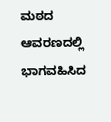ಮಠದ ಆವರಣದಲ್ಲಿ ಭಾಗವಹಿಸಿದ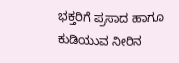ಭಕ್ತರಿಗೆ ಪ್ರಸಾದ ಹಾಗೂ ಕುಡಿಯುವ ನೀರಿನ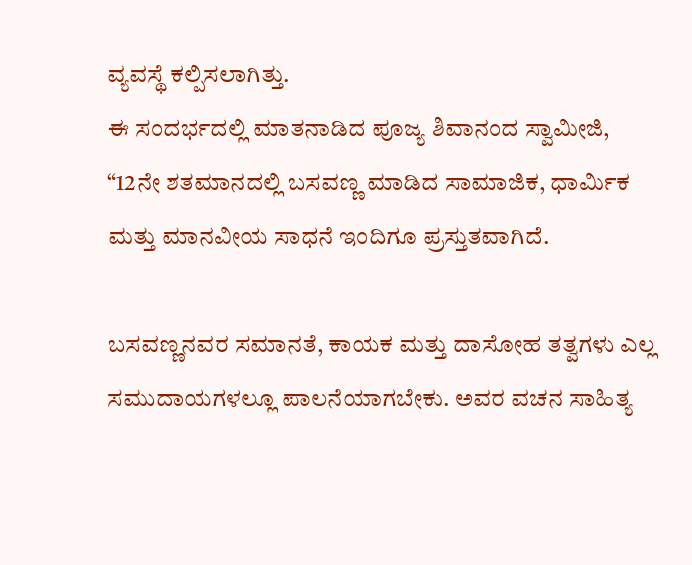ವ್ಯವಸ್ಥೆ ಕಲ್ಪಿಸಲಾಗಿತ್ತು.
ಈ ಸಂದರ್ಭದಲ್ಲಿ ಮಾತನಾಡಿದ ಪೂಜ್ಯ ಶಿವಾನಂದ ಸ್ವಾಮೀಜಿ, “12ನೇ ಶತಮಾನದಲ್ಲಿ ಬಸವಣ್ಣ ಮಾಡಿದ ಸಾಮಾಜಿಕ, ಧಾರ್ಮಿಕ ಮತ್ತು ಮಾನವೀಯ ಸಾಧನೆ ಇಂದಿಗೂ ಪ್ರಸ್ತುತವಾಗಿದೆ.

ಬಸವಣ್ಣನವರ ಸಮಾನತೆ, ಕಾಯಕ ಮತ್ತು ದಾಸೋಹ ತತ್ವಗಳು ಎಲ್ಲ ಸಮುದಾಯಗಳಲ್ಲೂ ಪಾಲನೆಯಾಗಬೇಕು. ಅವರ ವಚನ ಸಾಹಿತ್ಯ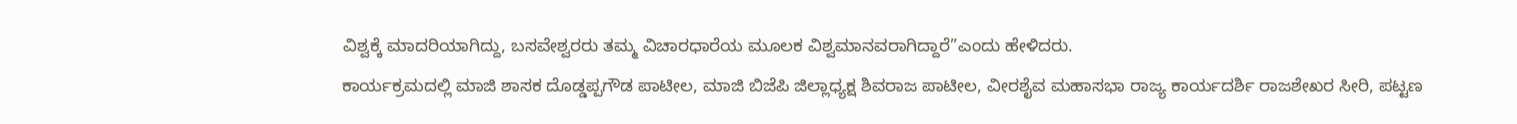ವಿಶ್ವಕ್ಕೆ ಮಾದರಿಯಾಗಿದ್ದು, ಬಸವೇಶ್ವರರು ತಮ್ಮ ವಿಚಾರಧಾರೆಯ ಮೂಲಕ ವಿಶ್ವಮಾನವರಾಗಿದ್ದಾರೆ”ಎಂದು ಹೇಳಿದರು.
ಕಾರ್ಯಕ್ರಮದಲ್ಲಿ ಮಾಜಿ ಶಾಸಕ ದೊಡ್ಡಪ್ಪಗೌಡ ಪಾಟೀಲ, ಮಾಜಿ ಬಿಜೆಪಿ ಜಿಲ್ಲಾಧ್ಯಕ್ಷ ಶಿವರಾಜ ಪಾಟೀಲ, ವೀರಶೈವ ಮಹಾಸಭಾ ರಾಜ್ಯ ಕಾರ್ಯದರ್ಶಿ ರಾಜಶೇಖರ ಸೀರಿ, ಪಟ್ಟಣ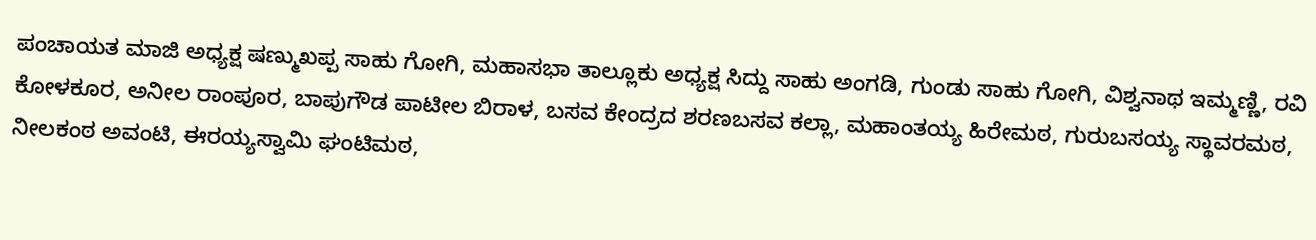ಪಂಚಾಯತ ಮಾಜಿ ಅಧ್ಯಕ್ಷ ಷಣ್ಮುಖಪ್ಪ ಸಾಹು ಗೋಗಿ, ಮಹಾಸಭಾ ತಾಲ್ಲೂಕು ಅಧ್ಯಕ್ಷ ಸಿದ್ದು ಸಾಹು ಅಂಗಡಿ, ಗುಂಡು ಸಾಹು ಗೋಗಿ, ವಿಶ್ವನಾಥ ಇಮ್ಮಣ್ಣಿ, ರವಿ ಕೋಳಕೂರ, ಅನೀಲ ರಾಂಪೂರ, ಬಾಪುಗೌಡ ಪಾಟೀಲ ಬಿರಾಳ, ಬಸವ ಕೇಂದ್ರದ ಶರಣಬಸವ ಕಲ್ಲಾ, ಮಹಾಂತಯ್ಯ ಹಿರೇಮಠ, ಗುರುಬಸಯ್ಯ ಸ್ಥಾವರಮಠ, ನೀಲಕಂಠ ಅವಂಟಿ, ಈರಯ್ಯಸ್ವಾಮಿ ಘಂಟಿಮಠ,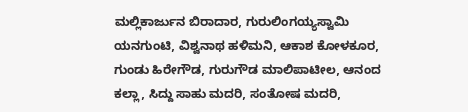ಮಲ್ಲಿಕಾರ್ಜುನ ಬಿರಾದಾರ, ಗುರುಲಿಂಗಯ್ಯಸ್ವಾಮಿ ಯನಗುಂಟಿ, ವಿಶ್ವನಾಥ ಹಳಿಮನಿ, ಆಕಾಶ ಕೋಳಕೂರ, ಗುಂಡು ಹಿರೇಗೌಡ, ಗುರುಗೌಡ ಮಾಲಿಪಾಟೀಲ, ಆನಂದ ಕಲ್ಲಾ, ಸಿದ್ದು ಸಾಹು ಮದರಿ, ಸಂತೋಷ ಮದರಿ,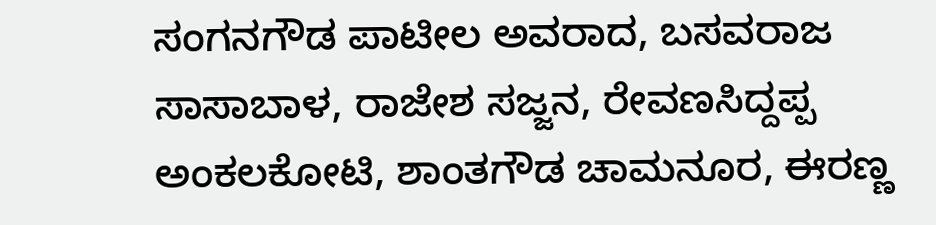ಸಂಗನಗೌಡ ಪಾಟೀಲ ಅವರಾದ, ಬಸವರಾಜ ಸಾಸಾಬಾಳ, ರಾಜೇಶ ಸಜ್ಜನ, ರೇವಣಸಿದ್ದಪ್ಪ ಅಂಕಲಕೋಟಿ, ಶಾಂತಗೌಡ ಚಾಮನೂರ, ಈರಣ್ಣ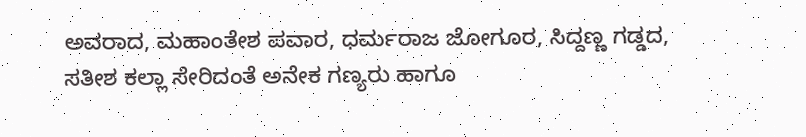ಅವರಾದ, ಮಹಾಂತೇಶ ಪವಾರ, ಧರ್ಮರಾಜ ಜೋಗೂರ, ಸಿದ್ದಣ್ಣ ಗಡ್ಡದ, ಸತೀಶ ಕಲ್ಲಾ ಸೇರಿದಂತೆ ಅನೇಕ ಗಣ್ಯರು ಹಾಗೂ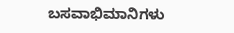ಬಸವಾಭಿಮಾನಿಗಳು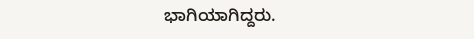ಭಾಗಿಯಾಗಿದ್ದರು.